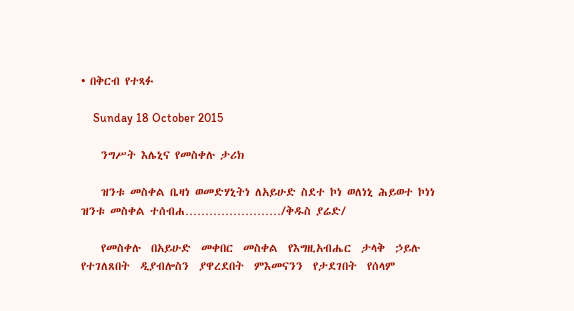• በቅርብ የተጻፉ

    Sunday 18 October 2015

    ንግሥት እሌኒና የመስቀሉ ታሪክ

    ዝንቱ መስቀል ቤዛነ ወመድሃኒትነ ለአይሁድ ስደተ ኮነ ወለነኒ ሕይወተ ኮነነ ዝንቱ መስቀል ተሰብሐ……………………/ቅዱስ ያሬድ/

    የመስቀሉ  በአይሁድ  መቀበር  መስቀል  የእግዚአብሔር  ታላቅ  ኃይሉ  የተገለጸበት  ዲያብሎስን  ያዋረደበት  ምእመናንን  የታደገበት  የሰላም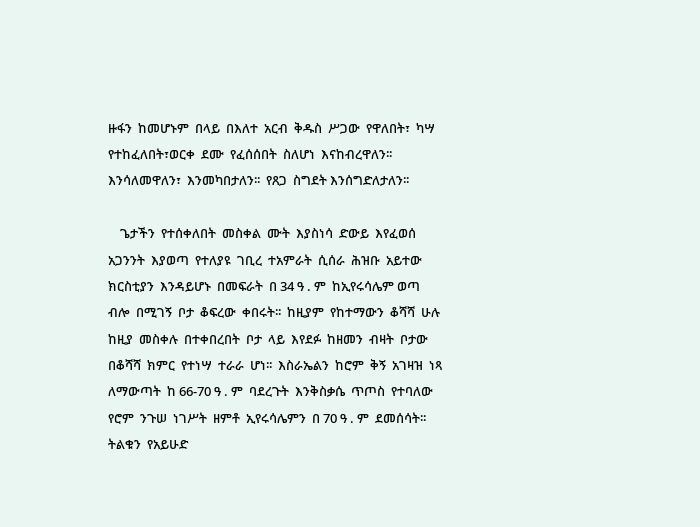ዙፋን  ከመሆኑም  በላይ  በእለተ  አርብ  ቅዱስ  ሥጋው  የዋለበት፣  ካሣ  የተከፈለበት፣ወርቀ  ደሙ  የፈሰሰበት  ስለሆነ  እናከብረዋለን፡፡  እንሳለመዋለን፣  እንመካበታለን፡፡  የጸጋ  ስግደት እንሰግድለታለን፡፡

    ጌታችን  የተሰቀለበት  መስቀል  ሙት  እያስነሳ  ድውይ  እየፈወሰ  አጋንንት  እያወጣ  የተለያዩ  ገቢረ  ተአምራት  ሲሰራ  ሕዝቡ  አይተው  ክርስቲያን  እንዳይሆኑ  በመፍራት  በ 34 ዓ . ም  ከኢየሩሳሌም ወጣ  ብሎ  በሚገኝ  ቦታ  ቆፍረው  ቀበሩት፡፡  ከዚያም  የከተማውን  ቆሻሻ  ሁሉ  ከዚያ  መስቀሉ  በተቀበረበት  ቦታ  ላይ  እየደፉ  ከዘመን  ብዛት  ቦታው  በቆሻሻ  ክምር  የተነሣ  ተራራ  ሆነ፡፡  እስራኤልን  ከሮም  ቅኝ  አገዛዝ  ነጻ  ለማውጣት  ከ 66-70 ዓ . ም  ባደረጉት  እንቅስቃሴ  ጥጦስ  የተባለው  የሮም  ንጉሠ  ነገሥት  ዘምቶ  ኢየሩሳሌምን  በ 70 ዓ . ም  ደመሰሳት፡፡  ትልቁን  የአይሁድ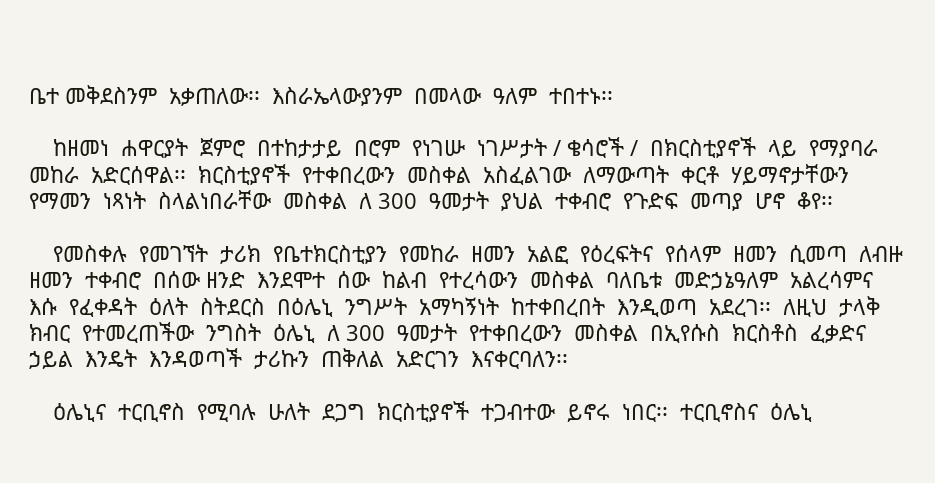ቤተ መቅደስንም  አቃጠለው፡፡  እስራኤላውያንም  በመላው  ዓለም  ተበተኑ፡፡

    ከዘመነ  ሐዋርያት  ጀምሮ  በተከታታይ  በሮም  የነገሡ  ነገሥታት / ቄሳሮች /  በክርስቲያኖች  ላይ  የማያባራ  መከራ  አድርሰዋል፡፡  ክርስቲያኖች  የተቀበረውን  መስቀል  አስፈልገው  ለማውጣት  ቀርቶ  ሃይማኖታቸውን  የማመን  ነጻነት  ስላልነበራቸው  መስቀል  ለ 300  ዓመታት  ያህል  ተቀብሮ  የጉድፍ  መጣያ  ሆኖ  ቆየ፡፡

    የመስቀሉ  የመገኘት  ታሪክ  የቤተክርስቲያን  የመከራ  ዘመን  አልፎ  የዕረፍትና  የሰላም  ዘመን  ሲመጣ  ለብዙ  ዘመን  ተቀብሮ  በሰው ዘንድ  እንደሞተ  ሰው  ከልብ  የተረሳውን  መስቀል  ባለቤቱ  መድኃኔዓለም  አልረሳምና  እሱ  የፈቀዳት  ዕለት  ስትደርስ  በዕሌኒ  ንግሥት  አማካኝነት  ከተቀበረበት  እንዲወጣ  አደረገ፡፡  ለዚህ  ታላቅ  ክብር  የተመረጠችው  ንግስት  ዕሌኒ  ለ 300  ዓመታት  የተቀበረውን  መስቀል  በኢየሱስ  ክርስቶስ  ፈቃድና  ኃይል  እንዴት  እንዳወጣች  ታሪኩን  ጠቅለል  አድርገን  እናቀርባለን፡፡

    ዕሌኒና  ተርቢኖስ  የሚባሉ  ሁለት  ደጋግ  ክርስቲያኖች  ተጋብተው  ይኖሩ  ነበር፡፡  ተርቢኖስና  ዕሌኒ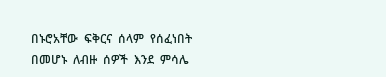በኑሮአቸው  ፍቅርና  ሰላም  የሰፈነበት  በመሆኑ  ለብዙ  ሰዎች  እንደ  ምሳሌ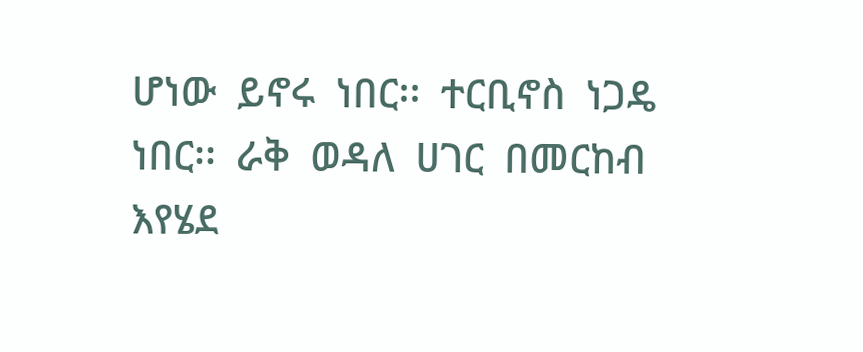ሆነው  ይኖሩ  ነበር፡፡  ተርቢኖስ  ነጋዴ  ነበር፡፡  ራቅ  ወዳለ  ሀገር  በመርከብ  እየሄደ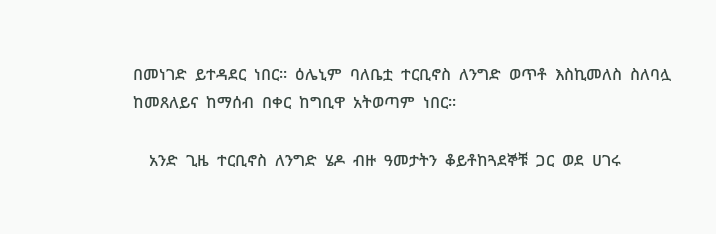በመነገድ  ይተዳደር  ነበር፡፡  ዕሌኒም  ባለቤቷ  ተርቢኖስ  ለንግድ  ወጥቶ  እስኪመለስ  ስለባሏ  ከመጸለይና  ከማሰብ  በቀር  ከግቢዋ  አትወጣም  ነበር፡፡

    አንድ  ጊዜ  ተርቢኖስ  ለንግድ  ሄዶ  ብዙ  ዓመታትን  ቆይቶከጓደኞቹ  ጋር  ወደ  ሀገሩ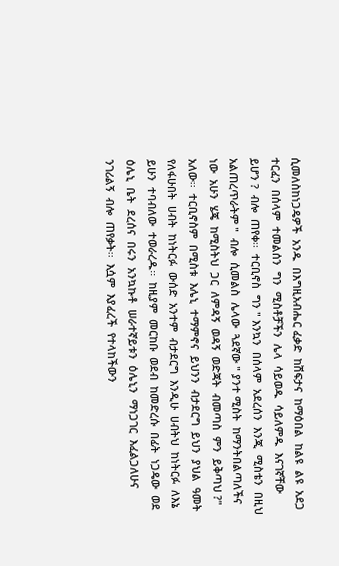ሲመለስከነጋዴዎች  አንዱ  በእግዚአብሔር ፈቃድ  ከሽፍታና  ከማዕበል  ከልዩ  ልዩ  አደጋ  ተርፈን  በሰላም  ተመልሰን  ግን  ሚስቶቻችን  ሌላ  ሳይወዱ  ሳይለምዱ  እናገኛቸው  ይሆን ?  ብሎ  ጠየቀ፡፡  ተርቢኖስ  ግን " እንኳን  በሰላም  አደረሰን  እንጂ  ሚስቴን  በዚህ  አልጠረጥራትም "  ብሎ  ሲመልስ  ሌላው  ጓደኛው " ያንተ ሚስት  ከማንትበልጣለችና  ነው  አሁን  ሄጄ  ከሚስትህ  ጋር  ለምዳኝ  ወዳኝ  ወድጃት  ብመጣስ  ምን  ይቅጣህ ?"  አለው፡፡  ተርቢኖስም  በሚስቱ  እሌኒ  ተማምኖና  ይህንን  ብታደርግ  ይህን  ያህል  ዓመት  የለፋሁበት  ሀብት  ከነትርፉ  ውሰድ  አንተም  ብታደርግ  እንዲሁ  ሀብትህ  ከነትርፉ  ለእኔ  ይሁን  ተባብለው  ተወራረዱ፡፡  ከዚያም  መርከቡ  ወደብ  ከመድረሱ  በፊት  ነጋዴው  ወደ  ዕሌኒ  ቤት  ደረሰና  በሩን  አንኳኩቶ  ሠራተኛይቱን  ዕሌኒን  ማነጋገር  እፈልጋለሁና  ንገሪልኝ  ብሎ  ጠየቃት፡፡  እሷም  እያፈረች  የተላከችውን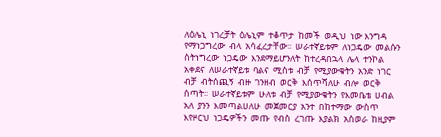ለዕሌኒ  ነገረቻት  ዕሌኒም  ተቆጥታ  ከመች  ወዲህ  ነው እንግዳ  የማነጋግረው  ብላ  አሳፈረታቸው፡፡  ሠራተኛይቱም  ለነጋዴው  መልሱን  ስትነግረው  ነጋዴው  እንደማይሆንለት  ከተረዳበኋላ  ሌላ  ተንኮል  አቀደና  ለሠራተኛይቱ  ባልና  ሚስቱ  ብቻ  የሚያውቁትን  አንድ  ነገር  ብቻ  ብትሰጪኝ  ብዙ  ገንዘብ  ወርቅ  እሰጥሻለሁ  ብሎ  ወርቅ  ሰጣት፡፡  ሠራተኛይቱም  ሁለቱ  ብቻ  የሚያውቁትን  የእመቤቴ  ሀብል  አለ  ያንን  እመጣልሀለሁ  መጀመርያ  አንተ  በከተማው  ውስጥ  እየዞርህ  ነጋዴዎችን  መጡ  የብስ  ረገጡ  እያልክ  አስወራ  ከዚያም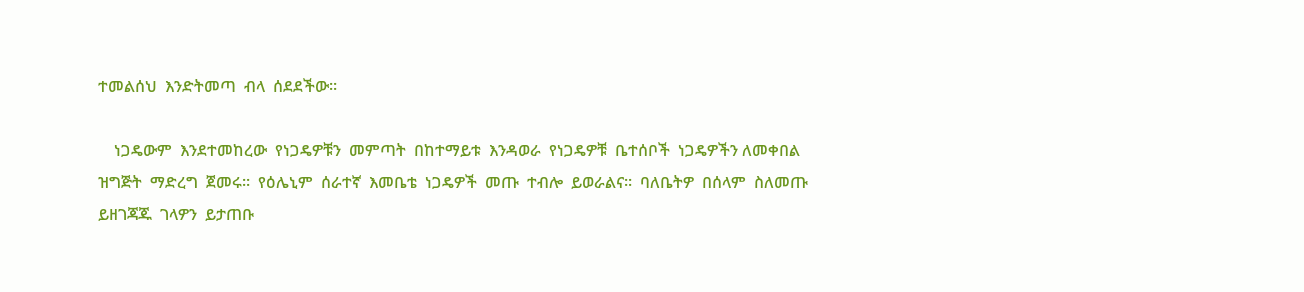ተመልሰህ  እንድትመጣ  ብላ  ሰደደችው፡፡

    ነጋዴውም  እንደተመከረው  የነጋዴዎቹን  መምጣት  በከተማይቱ  እንዳወራ  የነጋዴዎቹ  ቤተሰቦች  ነጋዴዎችን ለመቀበል  ዝግጅት  ማድረግ  ጀመሩ፡፡  የዕሌኒም  ሰራተኛ  እመቤቴ  ነጋዴዎች  መጡ  ተብሎ  ይወራልና፡፡  ባለቤትዎ  በሰላም  ስለመጡ  ይዘገጃጁ  ገላዎን  ይታጠቡ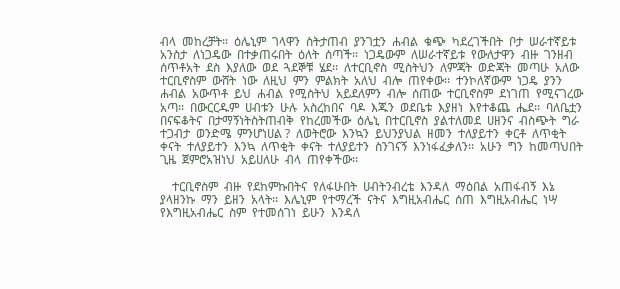ብላ  መከረቻት፡፡  ዕሌኒም  ገላዋን  ስትታጠብ  ያንገቷን  ሐብል  ቁጭ  ካደረገችበት  ቦታ  ሠራተኛይቱ  አንስታ  ለነጋዴው  በተቃጠሩበት  ዕለት  ሰጣች፡፡  ነጋዴውም  ለሠራተኛይቱ  የውለታዋን  ብዙ  ገንዘብ  ሰጥቶአት  ደስ  እያለው  ወደ  ጓደኞቹ  ሄደ፡፡  ለተርቢኖስ  ሚስትህን  ለምጃት  ወድጃት  መጣሁ  አለው  ተርቢኖስም  ውሸት  ነው  ለዚህ  ምን  ምልክት  አለህ  ብሎ  ጠየቀው፡፡  ተንኮለኛውም  ነጋዴ  ያንን  ሐብል  አውጥቶ  ይህ  ሐብል  የሚስትህ  አይደለምን  ብሎ  ሰጠው  ተርቢኖስም  ደነገጠ  የሚናገረው  አጣ፡፡  በውርርዱም  ሀብቱን  ሁሉ  አስረከበና  ባዶ  እጁን  ወደቤቱ  እያዘነ  እየተቆጨ  ሔደ፡፡  ባለቤቷን  በናፍቆትና  በታማኝነትስትጠብቅ  የከረመችው  ዕሌኒ  በተርቢኖስ  ያልተለመደ  ሀዘንና  ብስጭት  ግራ  ተጋብታ  ወንድሜ  ምንሆነሀል ?  ለወትሮው  እንኳን  ይህንያህል  ዘመን  ተለያይተን  ቀርቶ  ለጥቂት  ቀናት  ተለያይተን  እንኳ  ለጥቂት  ቀናት  ተለያይተን  ስንገናኝ  እንነፋፈቃለን፡፡  አሁን  ግን  ከመጣህበት  ጊዜ  ጀምሮአዝነህ  አይሀለሁ  ብላ  ጠየቀችው፡፡

    ተርቢኖስም  ብዙ  የደከምኩበትና  የለፋሁበት  ሀብትንብረቴ  እንዳለ  ማዕበል  አጠፋብኝ  እኔ  ያላዘንኩ  ማን  ይዘን  አላት፡፡  እሌኒም  የተማረች  ናትና  እግዚአብሔር  ሰጠ  እግዚአብሔር  ነሣ  የእግዚአብሔር  ስም  የተመሰገነ  ይሁን  እንዳለ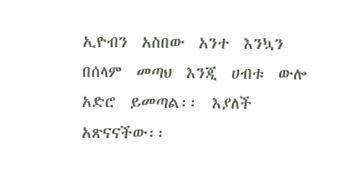ኢዮብን  አስበው  አንተ  እንኳን  በሰላም  መጣህ  እንጂ  ሀብቱ  ውሎ  አድሮ  ይመጣል፡፡  እያለች  አጽናናችው፡፡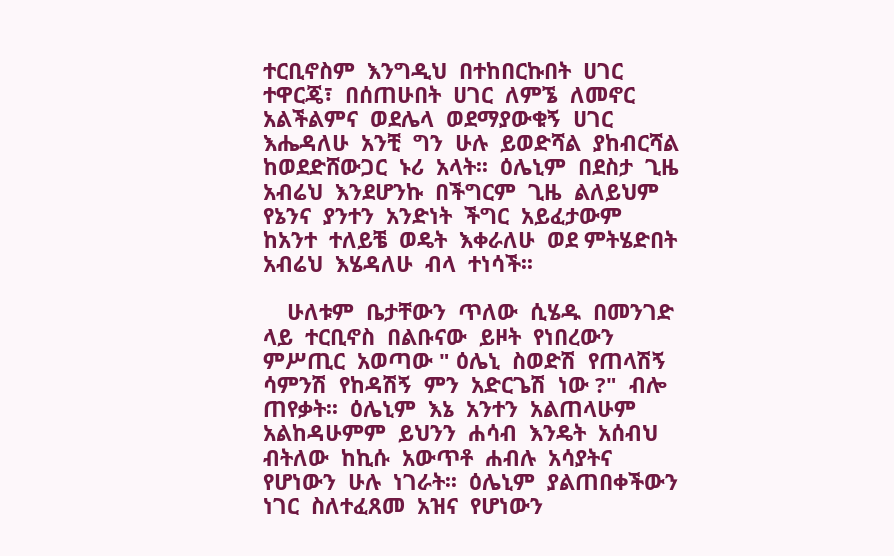ተርቢኖስም  እንግዲህ  በተከበርኩበት  ሀገር  ተዋርጄ፣  በሰጠሁበት  ሀገር  ለምኜ  ለመኖር  አልችልምና  ወደሌላ  ወደማያውቁኝ  ሀገር  እሔዳለሁ  አንቺ  ግን  ሁሉ  ይወድሻል  ያከብርሻል  ከወደድሸውጋር  ኑሪ  አላት፡፡  ዕሌኒም  በደስታ  ጊዜ  አብሬህ  እንደሆንኩ  በችግርም  ጊዜ  ልለይህም  የኔንና  ያንተን  አንድነት  ችግር  አይፈታውም  ከአንተ  ተለይቼ  ወዴት  እቀራለሁ  ወደ ምትሄድበት  አብሬህ  እሄዳለሁ  ብላ  ተነሳች፡፡

    ሁለቱም  ቤታቸውን  ጥለው  ሲሄዱ  በመንገድ  ላይ  ተርቢኖስ  በልቡናው  ይዞት  የነበረውን  ምሥጢር  አወጣው " ዕሌኒ  ስወድሽ  የጠላሽኝ  ሳምንሽ  የከዳሽኝ  ምን  አድርጌሽ  ነው ?"  ብሎ  ጠየቃት፡፡  ዕሌኒም  እኔ  አንተን  አልጠላሁም  አልከዳሁምም  ይህንን  ሐሳብ  እንዴት  አሰብህ  ብትለው  ከኪሱ  አውጥቶ  ሐብሉ  አሳያትና  የሆነውን  ሁሉ  ነገራት፡፡  ዕሌኒም  ያልጠበቀችውን  ነገር  ስለተፈጸመ  አዝና  የሆነውን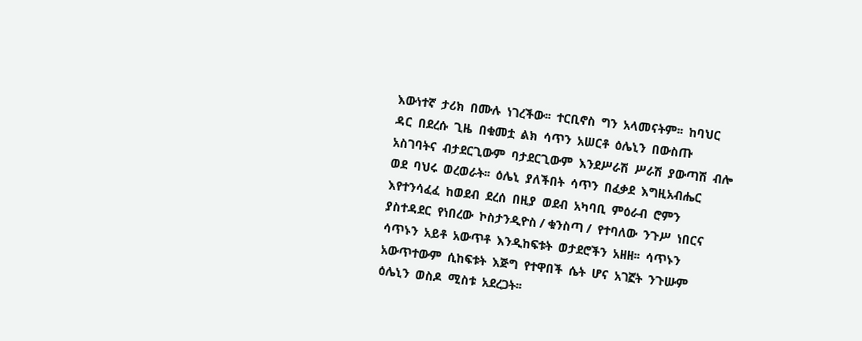እውነተኛ  ታሪክ  በሙሉ  ነገረችው፡፡  ተርቢኖስ  ግን  አላመናትም፡፡  ከባህር  ዳር  በደረሱ  ጊዜ  በቁመቷ  ልክ  ሳጥን  አሠርቶ  ዕሌኒን  በውስጡ  አስገባትና  ብታደርጊውም  ባታደርጊውም  እንደሥራሽ  ሥራሽ  ያውጣሽ  ብሎ  ወደ  ባህሩ  ወረወራት፡፡  ዕሌኒ  ያለችበት  ሳጥን  በፈቃደ  እግዚአብሔር  እየተንሳፈፈ  ከወደብ  ደረሰ  በዚያ  ወደብ  አካባቢ  ምዕራብ  ሮምን  ያስተዳደር  የነበረው  ኮስታንዲዮስ / ቁንስጣ /  የተባለው  ንጉሥ  ነበርና  ሳጥኑን  አይቶ  አውጥቶ  እንዲከፍቱት  ወታደሮችን  አዘዘ፡፡  ሳጥኑን  አውጥተውም  ሲከፍቱት  እጅግ  የተዋበች  ሴት  ሆና  አገኟት  ንጉሡም  ዕሌኒን  ወስዶ  ሚስቱ  አደረጋት፡፡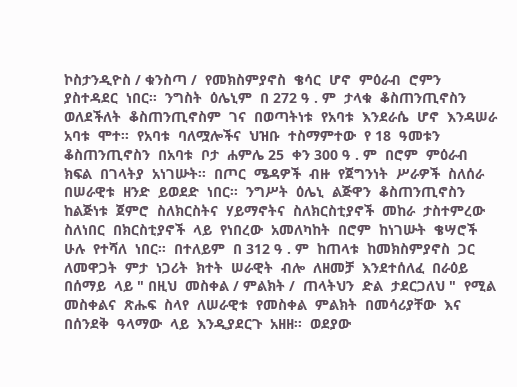ኮስታንዲዮስ / ቁንስጣ /  የመክስምያኖስ  ቄሳር  ሆኖ  ምዕራብ  ሮምን  ያስተዳደር  ነበር፡፡  ንግስት  ዕሌኒም  በ 272 ዓ . ም  ታላቁ  ቆስጠንጢኖስን ወለደችለት  ቆስጠንጢኖስም  ገና  በወጣትነቱ  የአባቱ  እንደራሴ  ሆኖ  እንዳሠራ  አባቱ  ሞተ፡፡  የአባቱ  ባለሟሎችና  ህዝቡ  ተስማምተው  የ 18  ዓመቱን  ቆስጠንጢኖስን  በአባቱ  ቦታ  ሐምሌ 25  ቀን 300 ዓ . ም  በሮም  ምዕራብ  ክፍል  በገላትያ  አነገሡት፡፡  በጦር  ሜዳዎች  ብዙ  የጀግንነት  ሥራዎች  ስለሰራ  በሠራዊቱ  ዘንድ  ይወደድ  ነበር፡፡  ንግሥት  ዕሌኒ  ልጅዋን  ቆስጠንጢኖስን  ከልጅነቱ  ጀምሮ  ስለክርስትና  ሃይማኖትና  ስለክርስቲያኖች  መከራ  ታስተምረው  ስለነበር  በክርስቲያኖች  ላይ  የነበረው  አመለካከት  በሮም  ከነገሡት  ቄሣሮች  ሁሉ  የተሻለ  ነበር፡፡  በተለይም  በ 312 ዓ . ም  ከጠላቱ  ከመክስምያኖስ  ጋር  ለመዋጋት  ምታ  ነጋሪት  ክተት  ሠራዊት  ብሎ  ለዘመቻ  እንደተሰለፈ  በራዕይ  በሰማይ  ላይ " በዚህ  መስቀል / ምልክት /  ጠላትህን  ድል  ታደርጋለህ "  የሚል  መስቀልና  ጽሑፍ  ስላየ  ለሠራዊቱ  የመስቀል  ምልክት  በመሳሪያቸው  እና  በሰንደቅ  ዓላማው  ላይ  እንዲያደርጉ  አዘዘ፡፡  ወደያው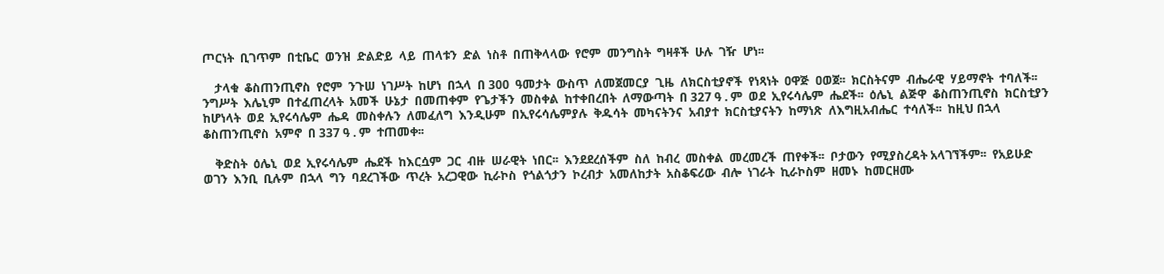ጦርነት  ቢገጥም  በቲቤር  ወንዝ  ድልድይ  ላይ  ጠላቱን  ድል  ነስቶ  በጠቅላላው  የሮም  መንግስት  ግዛቶች  ሁሉ  ገዥ  ሆነ፡፡

    ታላቁ  ቆስጠንጢኖስ  የሮም  ንጉሠ  ነገሥት  ከሆነ  በኋላ  በ 300  ዓመታት  ውስጥ  ለመጀመርያ  ጊዜ  ለክርስቲያኖች  የነጻነት  ዐዋጅ  ዐወጀ፡፡  ክርስትናም  ብሔራዊ  ሃይማኖት  ተባለች፡፡  ንግሥት  እሌኒም  በተፈጠረላት  አመች  ሁኔታ  በመጠቀም  የጌታችን  መስቀል  ከተቀበረበት  ለማውጣት  በ 327 ዓ . ም  ወደ  ኢየሩሳሌም  ሔደች፡፡  ዕሌኒ  ልጅዋ  ቆስጠንጢኖስ  ክርስቲያን  ከሆነላት  ወደ  ኢየሩሳሌም  ሔዳ  መስቀሉን  ለመፈለግ  እንዲሁም  በኢየሩሳሌምያሉ  ቅዱሳት  መካናትንና  አብያተ  ክርስቲያናትን  ከማነጽ  ለእግዚአብሔር  ተሳለች፡፡  ከዚህ በኋላ  ቆስጠንጢኖስ  አምኖ  በ 337 ዓ . ም  ተጠመቀ፡፡

    ቅድስት  ዕሌኒ  ወደ  ኢየሩሳሌም  ሔደች  ከእርሷም  ጋር  ብዙ  ሠራዊት  ነበር፡፡  እንደደረሰችም  ስለ  ከብረ  መስቀል  መረመረች  ጠየቀች፡፡  ቦታውን  የሚያስረዳት አላገኘችም፡፡  የአይሁድ  ወገን  እንቢ  ቢሉም  በኋላ  ግን  ባደረገችው  ጥረት  አረጋዊው  ኪራኮስ  የጎልጎታን  ኮረብታ  አመለከታት  አስቆፍሪው  ብሎ  ነገራት  ኪራኮስም  ዘመኑ  ከመርዘሙ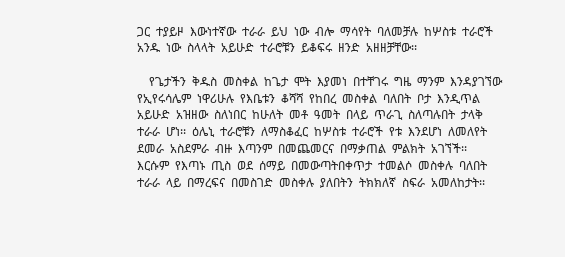ጋር  ተያይዞ  እውነተኛው  ተራራ  ይህ  ነው  ብሎ  ማሳየት  ባለመቻሉ  ከሦስቱ  ተራሮች  አንዱ  ነው  ስላላት  አይሁድ  ተራሮቹን  ይቆፍሩ  ዘንድ  አዘዘቻቸው፡፡

    የጌታችን  ቅዱስ  መስቀል  ከጌታ  ሞት  እያመነ  በተቸገሩ  ግዜ  ማንም  እንዳያገኘው  የኢየሩሳሌም  ነዋሪሁሉ  የእቤቱን  ቆሻሻ  የከበረ  መስቀል  ባለበት  ቦታ  እንዲጥል  አይሁድ  አዝዘው  ስለነበር  ከሁለት  መቶ  ዓመት  በላይ  ጥራጊ  ስለጣሉበት  ታላቅ  ተራራ  ሆነ፡፡  ዕሌኒ  ተራሮቹን  ለማስቆፈር  ከሦስቱ  ተራሮች  የቱ  እንደሆነ  ለመለየት  ደመራ  አስደምራ  ብዙ  እጣንም  በመጨመርና  በማቃጠል  ምልክት  አገኘች፡፡  እርሱም  የእጣኑ  ጢስ  ወደ  ሰማይ  በመውጣትበቀጥታ  ተመልሶ  መስቀሉ  ባለበት  ተራራ  ላይ  በማረፍና  በመስገድ  መስቀሉ  ያለበትን  ትክክለኛ  ስፍራ  አመለከታት፡፡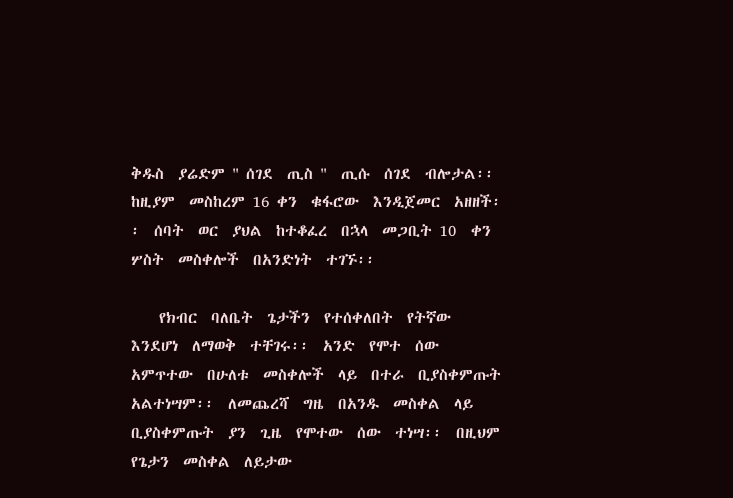ቅዱስ  ያሬድም " ሰገደ  ጢስ "  ጢሱ  ሰገደ  ብሎታል፡፡  ከዚያም  መስከረም 16 ቀን  ቁፋሮው  እንዲጀመር  አዘዘች፡፡  ሰባት  ወር  ያህል  ከተቆፈረ  በኋላ  መጋቢት 10  ቀን  ሦስት  መስቀሎች  በአንድነት  ተገኙ፡፡

    የክብር  ባለቤት  ጌታችን  የተሰቀለበት  የትኛው  እንደሆነ  ለማወቅ  ተቸገሩ፡፡  አንድ  የሞተ  ሰው  አምጥተው  በሁለቱ  መስቀሎች  ላይ  በተራ  ቢያስቀምጡት  አልተነሣም፡፡  ለመጨረሻ  ግዜ  በአንዱ  መስቀል  ላይ  ቢያስቀምጡት  ያን  ጊዜ  የሞተው  ሰው  ተነሣ፡፡  በዚህም  የጌታን  መስቀል  ለይታው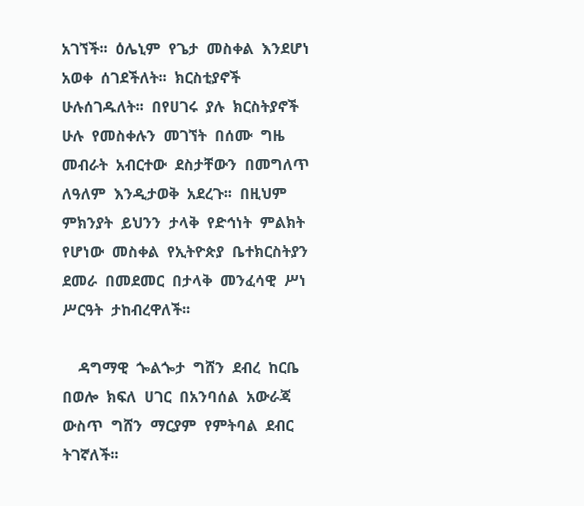አገኘች፡፡  ዕሌኒም  የጌታ  መስቀል  እንደሆነ  አወቀ  ሰገደችለት፡፡  ክርስቲያኖች  ሁሉሰገዱለት፡፡  በየሀገሩ  ያሉ  ክርስትያኖች  ሁሉ  የመስቀሉን  መገኘት  በሰሙ  ግዜ  መብራት  አብርተው  ደስታቸውን  በመግለጥ  ለዓለም  እንዲታወቅ  አደረጉ፡፡  በዚህም  ምክንያት  ይህንን  ታላቅ  የድኅነት  ምልክት  የሆነው  መስቀል  የኢትዮጵያ  ቤተክርስትያን  ደመራ  በመደመር  በታላቅ  መንፈሳዊ  ሥነ  ሥርዓት  ታከብረዋለች፡፡

    ዳግማዊ  ጐልጐታ  ግሸን  ደብረ  ከርቤ  በወሎ  ክፍለ  ሀገር  በአንባሰል  አውራጃ  ውስጥ  ግሸን  ማርያም  የምትባል  ደብር  ትገኛለች፡፡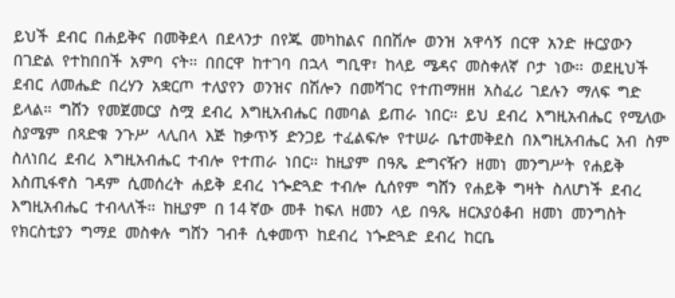ይህች  ደብር  በሐይቅና  በመቅደላ  በደላንታ  በየጁ  መካከልና  በበሽሎ  ወንዝ  አዋሳኝ  በርዋ  አንድ  ዙርያውን  በገድል  የተከበበች  አምባ  ናት፡፡  በበርዋ  ከተገባ  በኋላ  ግቢዋ፣  ከላይ  ሜዳና  መስቀለኛ  ቦታ  ነው፡፡  ወደዚህች  ደብር  ለመሔድ  በረሃን  አቋርጦ  ተለያየን  ወንዝና  በሽሎን  በመሻገር  የተጠማዘዘ  አስፈሪ  ገደሉን  ማለፍ  ግድ  ይላል፡፡  ግሸን  የመጀመርያ  ስሟ  ደብረ  እግዚአብሔር  በመባል  ይጠራ  ነበር፡፡  ይህ  ደብረ  እግዚአብሔር  የሚለው  ስያሜም  በጻድቁ  ንጉሥ  ላሊበላ  እጅ  ከቃጥኝ  ድንጋይ  ተፈልፍሎ  የተሠራ  ቤተመቅደስ  በእግዚአብሔር  አብ  ስም  ስለነበረ  ደብረ  እግዚአብሔር  ተብሎ  የተጠራ  ነበር፡፡  ከዚያም  በዓጼ  ድግናዥን  ዘመነ  መንግሥት  የሐይቅ  እስጢፋኖስ  ገዳም  ሲመሰረት  ሐይቅ  ደብረ  ነጐድጓድ  ተብሎ  ሲሰየም  ግሸን  የሐይቅ  ግዛት  ስለሆነች  ደብረ  እግዚአብሔር  ተብላለች፡፡  ከዚያም  በ 14 ኛው  መቶ  ከፍለ  ዘመን  ላይ  በዓጼ  ዘርአያዕቆብ  ዘመነ  መንግስት  የክርስቲያን  ግማደ  መስቀሉ  ግሸን  ገብቶ  ሲቀመጥ  ከደብረ  ነጐድጓድ  ደብረ  ከርቤ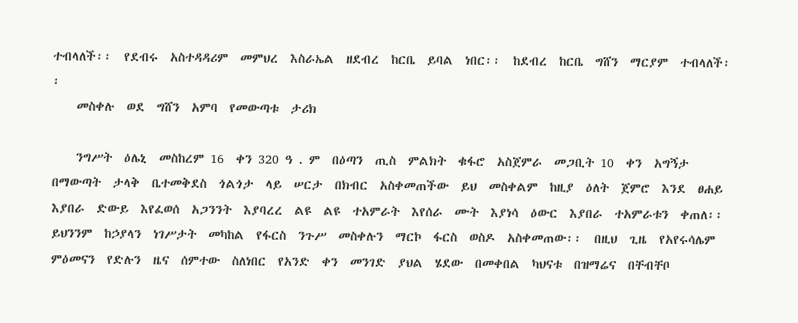ተብላለች፡፡  የደብሩ  አስተዳዳሪም  መምህረ  እስራኤል  ዘደብረ  ከርቤ  ይባል  ነበር፡፡  ከደብረ  ከርቤ  ግሸን  ማርያም  ተብላለች፡፡
    መስቀሉ  ወደ  ግሸን  አምባ  የመውጣቱ  ታሪክ

    ንግሥት  ዕሌኒ  መስከረም 16  ቀን 320 ዓ . ም  በዕጣን  ጢስ  ምልክት  ቁፋሮ  አስጀምራ  መጋቢት 10  ቀን  አግኝታ  በማውጣት  ታላቅ  ቤተመቅደስ  ጎልጎታ  ላይ  ሠርታ  በክብር  አስቀመጠችው  ይህ  መስቀልም  ከዚያ  ዕለት  ጀምሮ  እንደ  ፀሐይ  እያበራ  ድውይ  እየፈወሰ  አጋንንት  እያባረረ  ልዩ  ልዩ  ተአምራት  እየሰራ  ሙት  እያነሳ  ዕውር  እያበራ  ተአምራቱን  ቀጠለ፡፡  ይህንንም  ከኃያላን  ነገሥታት  መካከል  የፋርስ  ንጉሥ  መስቀሉን  ማርኮ  ፋርስ  ወስዶ  አስቀመጠው፡፡  በዚህ  ጊዜ  የአየሩሳሌም  ምዕመናን  የድሉን  ዜና  ሰምተው  ስለነበር  የአንድ  ቀን  መንገድ  ያህል  ሄደው  በመቀበል  ካህናቱ  በዝማሬና  በቸብቸቦ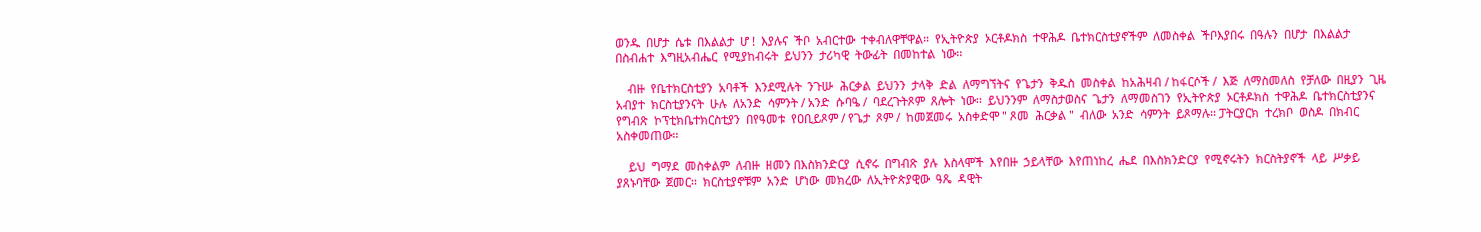ወንዱ  በሆታ  ሴቱ  በእልልታ  ሆ !  እያሉና  ችቦ  አብርተው  ተቀብለዋቸዋል፡፡  የኢትዮጵያ  ኦርቶዶክስ  ተዋሕዶ  ቤተክርስቲያኖችም  ለመስቀል  ችቦእያበሩ  በዓሉን  በሆታ  በእልልታ  በስብሐተ  እግዚአብሔር  የሚያከብሩት  ይህንን  ታሪካዊ  ትውፊት  በመከተል  ነው፡፡

    ብዙ  የቤተክርስቲያን  አባቶች  እንደሚሉት  ንጉሡ  ሕርቃል  ይህንን  ታላቅ  ድል  ለማግኘትና  የጌታን  ቅዱስ  መስቀል  ከአሕዛብ / ከፋርሶች /  እጅ  ለማስመለስ  የቻለው  በዚያን  ጊዜ  አብያተ  ክርስቲያንናት  ሁሉ  ለአንድ  ሳምንት / አንድ  ሱባዔ /  ባደረጉትጾም  ጸሎት  ነው፡፡  ይህንንም  ለማስታወስና  ጌታን  ለማመስገን  የኢትዮጵያ  ኦርቶዶክስ  ተዋሕዶ  ቤተክርስቲያንና  የግብጽ  ኮፕቲክቤተክርስቲያን  በየዓመቱ  የዐቢይጾም / የጌታ  ጾም /  ከመጀመሩ  አስቀድሞ " ጾመ  ሕርቃል "  ብለው  አንድ  ሳምንት  ይጾማሉ፡፡ ፓትርያርክ  ተረክቦ  ወስዶ  በክብር  አስቀመጠው፡፡

    ይህ  ግማደ  መስቀልም  ለብዙ  ዘመን በእስክንድርያ  ሲኖሩ  በግብጽ  ያሉ  እስላሞች  እየበዙ  ኃይላቸው  እየጠነከረ  ሔደ  በእስክንድርያ  የሚኖሩትን  ክርስትያኖች  ላይ  ሥቃይ  ያጸኑባቸው  ጀመር፡፡  ክርስቲያኖቹም  አንድ  ሆነው  መክረው  ለኢትዮጵያዊው  ዓጼ  ዳዊት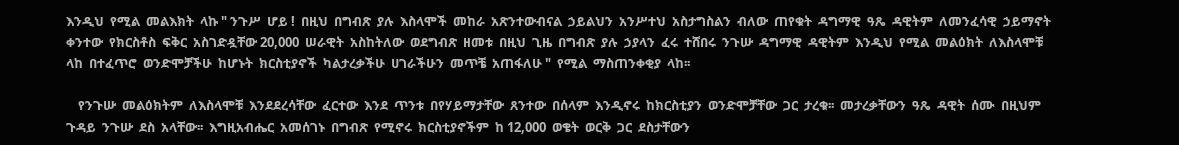እንዲህ  የሚል  መልእክት  ላኩ " ንጉሥ  ሆይ !  በዚህ  በግብጽ  ያሉ  እስላሞች  መከራ  አጽንተውብናል  ኃይልህን  አንሥተህ  አስታግስልን  ብለው  ጠየቁት  ዳግማዊ  ዓጼ  ዳዊትም  ለመንፈሳዊ  ኃይማኖት  ቀንተው  የክርስቶስ  ፍቅር  አስገድዷቸው 20,000  ሠራዊት  አስከትለው  ወደግብጽ  ዘመቱ  በዚህ  ጊዜ  በግብጽ  ያሉ  ኃያላን  ፈሩ  ተሸበሩ  ንጉሡ  ዳግማዊ  ዳዊትም  እንዲህ  የሚል  መልዕክት  ለእስላሞቹ  ላከ  በተፈጥሮ  ወንድሞቻችሁ  ከሆኑት  ክርስቲያኖች  ካልታረቃችሁ  ሀገራችሁን  መጥቼ  አጠፋለሁ "  የሚል  ማስጠንቀቂያ  ላከ፡፡

    የንጉሡ  መልዕክትም  ለእስላሞቹ  እንደደረሳቸው  ፈርተው  እንደ  ጥንቱ  በየሃይማታቸው  ጸንተው  በሰላም  እንዲኖሩ  ከክርስቲያን  ወንድሞቻቸው  ጋር  ታረቁ፡፡  መታረቃቸውን  ዓጼ  ዳዊት  ሰሙ  በዚህም  ጉዳይ  ንጉሡ  ደስ  አላቸው፡፡  እግዚአብሔር  አመሰገኑ  በግብጽ  የሚኖሩ  ክርስቲያኖችም  ከ 12,000  ወቄት  ወርቅ  ጋር  ደስታቸውን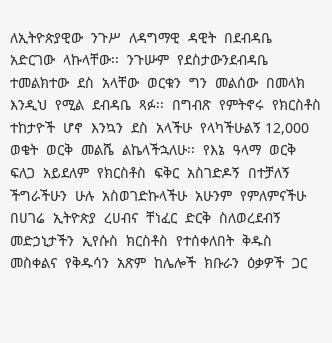ለኢትዮጵያዊው  ንጉሥ  ለዳግማዊ  ዳዊት  በደብዳቤ  አድርገው  ላኩላቸው፡፡  ንጉሡም  የደስታውንደብዳቤ  ተመልክተው  ደስ  አላቸው  ወርቁን  ግን  መልሰው  በመላክ  እንዲህ  የሚል  ደብዳቤ  ጻፉ፡፡  በግብጽ  የምትኖሩ  የክርስቶስ  ተከታዮች  ሆኖ  እንኳን  ደስ  አላችሁ  የላካችሁልኝ 12,000  ወቄት  ወርቅ  መልሼ  ልኬላችኋለሁ፡፡  የእኔ  ዓላማ  ወርቅ  ፍለጋ  አይደለም  የክርስቶስ  ፍቅር  አስገድዶኝ  በተቻለኝ  ችግራችሁን  ሁሉ  አስወገድኩላችሁ  አሁንም  የምለምናችሁ  በሀገሬ  ኢትዮጵያ  ረሀብና  ቸነፈር  ድርቅ  ስለወረደብኝ  መድኃኒታችን  ኢየሱስ  ክርስቶስ  የተሰቀለበት  ቅዱስ  መስቀልና  የቅዱሳን  አጽም  ከሌሎች  ክቡራን  ዕቃዎች  ጋር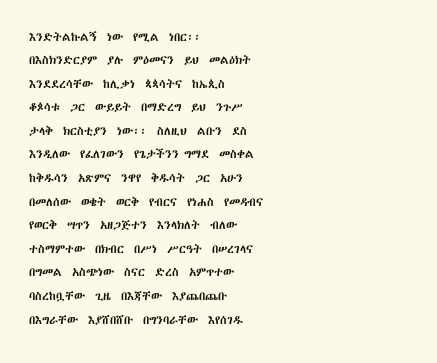እንድትልኩልኝ  ነው  የሚል  ነበር፡፡  በእስክንድርያም  ያሉ  ምዕመናን  ይህ  መልዕክት  እንደደረሳቸው  ከሊቃነ  ጳጳሳትና  ከኤጲስ  ቆጶሳቱ  ጋር  ውይይት  በማድረግ  ይህ  ንጉሥ  ታላቅ  ክርስቲያን  ነው፡፡  ስለዚህ  ልቡን  ደስ  እንዲለው  የፈለገውን  የጌታችንን ግማደ  መስቀል  ከቅዱሳን  አጽምና  ንዋየ  ቅዱሳት  ጋር  አሁን  በመለሰው  ወቄት  ወርቅ  የብርና  የነሐስ  የመዳብና  የወርቅ  ሣጥን  አዘጋጅተን  እንላክለት  ብለው  ተስማምተው  በክብር  በሥነ  ሥርዓት  በሠረገላና  በግመል  አስጭነው  ስናር  ድረስ  አምጥተው  ባስረከቧቸው  ጊዜ  በእጃቸው  እያጨበጨቡ  በእግራቸው  እያሸበሸቡ  በግንባራቸው  እየሰገዱ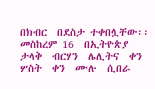በክብር  በደስታ ተቀበሏቸው፡፡  መስከረም 16  በኢትዮጵያ  ታላቅ  ብርሃን  ሌሊትና  ቀን  ሦስት  ቀን  ሙሉ  ሲበራ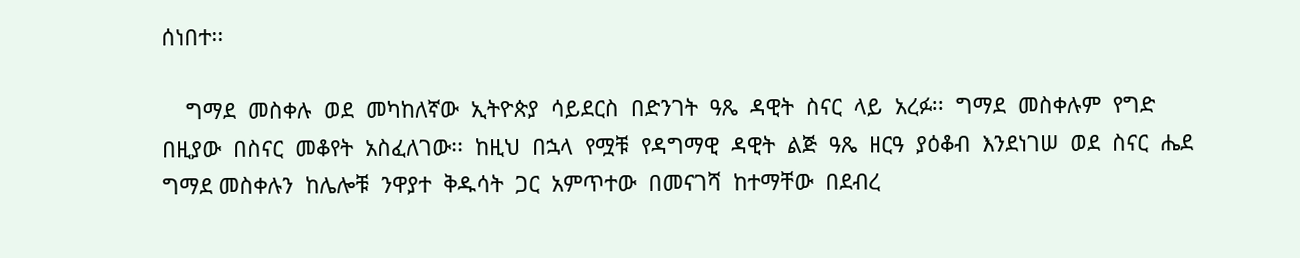ሰነበተ፡፡

    ግማደ  መስቀሉ  ወደ  መካከለኛው  ኢትዮጵያ  ሳይደርስ  በድንገት  ዓጼ  ዳዊት  ስናር  ላይ  አረፉ፡፡  ግማደ  መስቀሉም  የግድ  በዚያው  በስናር  መቆየት  አስፈለገው፡፡  ከዚህ  በኋላ  የሟቹ  የዳግማዊ  ዳዊት  ልጅ  ዓጼ  ዘርዓ  ያዕቆብ  እንደነገሠ  ወደ  ስናር  ሔደ  ግማደ መስቀሉን  ከሌሎቹ  ንዋያተ  ቅዱሳት  ጋር  አምጥተው  በመናገሻ  ከተማቸው  በደብረ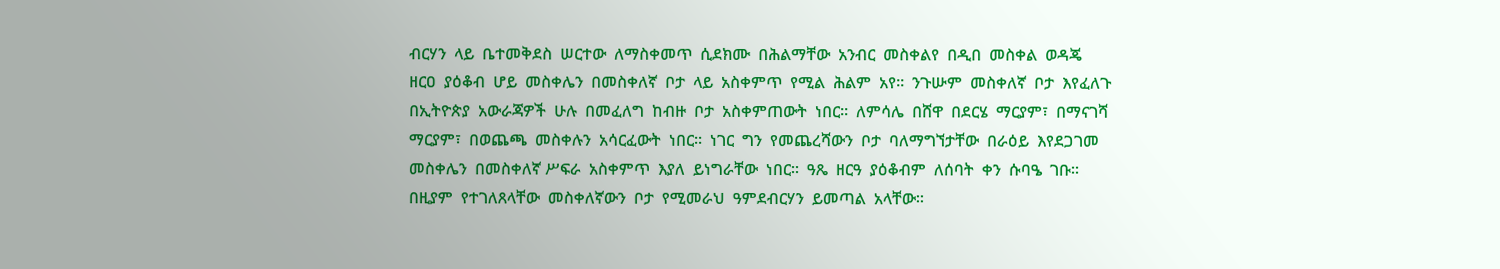ብርሃን  ላይ  ቤተመቅደስ  ሠርተው  ለማስቀመጥ  ሲደክሙ  በሕልማቸው  አንብር  መስቀልየ  በዲበ  መስቀል  ወዳጄ  ዘርዐ  ያዕቆብ  ሆይ  መስቀሌን  በመስቀለኛ  ቦታ  ላይ  አስቀምጥ  የሚል  ሕልም  አየ፡፡  ንጉሡም  መስቀለኛ  ቦታ  እየፈለጉ  በኢትዮጵያ  አውራጃዎች  ሁሉ  በመፈለግ  ከብዙ  ቦታ  አስቀምጠውት  ነበር፡፡  ለምሳሌ  በሸዋ  በደርሄ  ማርያም፣  በማናገሻ  ማርያም፣  በወጨጫ  መስቀሉን  አሳርፈውት  ነበር፡፡  ነገር  ግን  የመጨረሻውን  ቦታ  ባለማግኘታቸው  በራዕይ  እየደጋገመ  መስቀሌን  በመስቀለኛ ሥፍራ  አስቀምጥ  እያለ  ይነግራቸው  ነበር፡፡  ዓጼ  ዘርዓ  ያዕቆብም  ለሰባት  ቀን  ሱባዔ  ገቡ፡፡  በዚያም  የተገለጸላቸው  መስቀለኛውን  ቦታ  የሚመራህ  ዓምደብርሃን  ይመጣል  አላቸው፡፡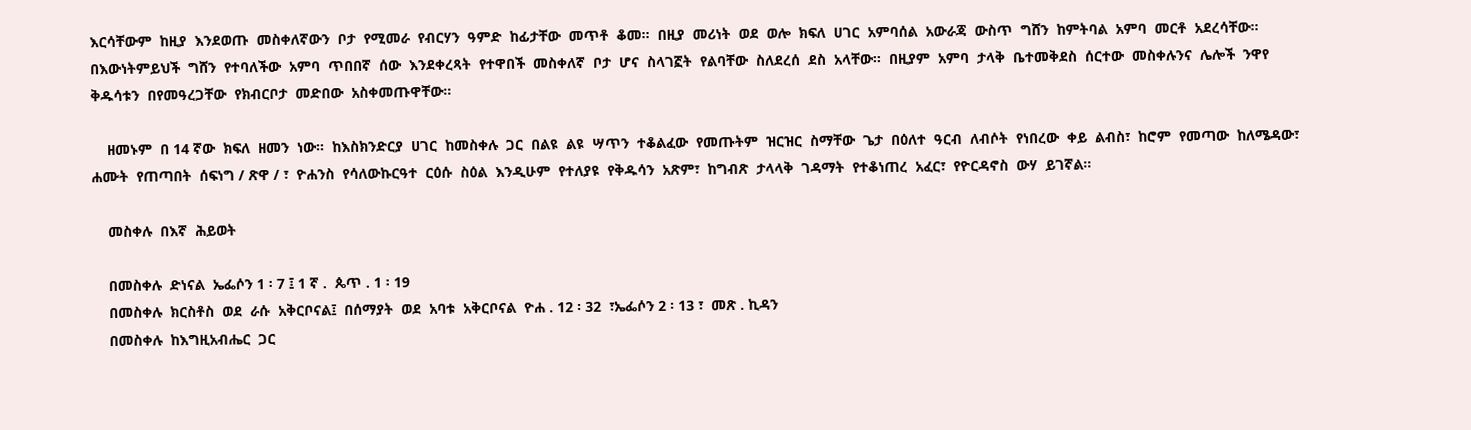እርሳቸውም  ከዚያ  እንደወጡ  መስቀለኛውን  ቦታ  የሚመራ  የብርሃን  ዓምድ  ከፊታቸው  መጥቶ  ቆመ፡፡  በዚያ  መሪነት  ወደ  ወሎ  ክፍለ  ሀገር  አምባሰል  አውራጃ  ውስጥ  ግሸን  ከምትባል  አምባ  መርቶ  አደረሳቸው፡፡  በእውነትምይህች  ግሸን  የተባለችው  አምባ  ጥበበኛ  ሰው  እንደቀረጻት  የተዋበች  መስቀለኛ  ቦታ  ሆና  ስላገኟት  የልባቸው  ስለደረሰ  ደስ  አላቸው፡፡  በዚያም  አምባ  ታላቅ  ቤተመቅደስ  ሰርተው  መስቀሉንና  ሌሎች  ንዋየ  ቅዱሳቱን  በየመዓረጋቸው  የክብርቦታ  መድበው  አስቀመጡዋቸው፡፡

    ዘመኑም  በ 14 ኛው  ክፍለ  ዘመን  ነው፡፡  ከእስክንድርያ  ሀገር  ከመስቀሉ  ጋር  በልዩ  ልዩ  ሣጥን  ተቆልፈው  የመጡትም  ዝርዝር  ስማቸው  ጌታ  በዕለተ  ዓርብ  ለብሶት  የነበረው  ቀይ  ልብስ፣  ከሮም  የመጣው  ከለሜዳው፣  ሐሙት  የጠጣበት  ሰፍነግ / ጽዋ / ፣  ዮሐንስ  የሳለውኩርዓተ  ርዕሱ  ስዕል  እንዲሁም  የተለያዩ  የቅዱሳን  አጽም፣  ከግብጽ  ታላላቅ  ገዳማት  የተቆነጠረ  አፈር፣  የዮርዳኖስ  ውሃ  ይገኛል፡፡

    መስቀሉ  በእኛ  ሕይወት

    በመስቀሉ  ድነናል  ኤፌሶን 1 ፡ 7 ፤ 1 ኛ .  ጴጥ . 1 ፡ 19
    በመስቀሉ  ክርስቶስ  ወደ  ራሱ  አቅርቦናል፤  በሰማያት  ወደ  አባቱ  አቅርቦናል  ዮሐ . 12 ፡ 32  ፣ኤፌሶን 2 ፡ 13 ፣  መጽ . ኪዳን
    በመስቀሉ  ከእግዚአብሔር  ጋር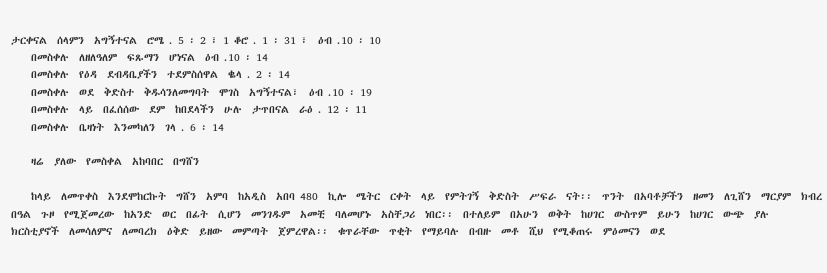ታርቀናል  ሰላምን  አግኝተናል  ሮሜ . 5 ፡ 2 ፣ 1 ቆሮ . 1 ፡ 31 ፣  ዕብ .10 ፡ 10
    በመስቀሉ  ለዘለዓለም  ፍጹማን  ሆነናል  ዕብ .10 ፡ 14
    በመስቀሉ  የዕዳ  ደብዳቤያችን  ተደምስሰዋል  ቈላ . 2 ፡ 14
    በመስቀሉ  ወደ  ቅድስተ  ቅዱሳንለመግባት  ሞገስ  አግኝተናል፣  ዕብ .10 ፡ 19
    በመስቀሉ  ላይ  በፈሰሰው  ደም  ከበደላችን  ሁሉ  ታጥበናል  ራዕ . 12 ፡ 11
    በመስቀሉ  ቤዛነት  እንመካለን  ገላ . 6 ፡ 14

    ዛሬ  ያለው  የመስቀል  አከባበር  በግሸን

    ከላይ  ለመጥቀስ  እንደሞከርኩት  ግሸን  አምባ  ከአዲስ  አበባ 480  ኪሎ  ሜትር  ርቀት  ላይ  የምትገኝ  ቅድስት  ሥፍራ  ናት፡፡  ጥንት  በአባቶቻችን  ዘመን  ለጊሸን  ማርያም  ክብረ  በዓል  ጉዞ  የሚጀመረው  ከአንድ  ወር  በፊት  ሲሆን  መንገዱም  አመቺ  ባለመሆኑ  አስቸጋሪ  ነበር፡፡  በተለይም  በአሁን  ወቅት  ከሀገር  ውስጥም  ይሁን  ከሀገር  ውጭ  ያሉ  ክርስቲያኖች  ለመሳለምና  ለመባረክ  ዕቅድ  ይዘው  መምጣት  ጀምረዋል፡፡  ቁጥራቸው  ጥቂት  የማይባሉ  በብዙ  መቶ  ሺህ  የሚቆጠሩ  ምዕመናን  ወደ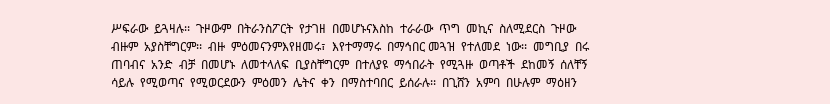ሥፍራው  ይጓዛሉ፡፡  ጉዞውም  በትራንስፖርት  የታገዘ  በመሆኑናእስከ  ተራራው  ጥግ  መኪና  ስለሚደርስ  ጉዞው  ብዙም  አያስቸግርም፡፡  ብዙ  ምዕመናንምእየዘመሩ፣  እየተማማሩ  በማኅበር መጓዝ  የተለመደ  ነው፡፡  መግቢያ  በሩ  ጠባብና  አንድ  ብቻ  በመሆኑ  ለመተላለፍ  ቢያስቸግርም  በተለያዩ  ማኅበራት  የሚጓዙ  ወጣቶች  ደከመኝ  ሰለቸኝ  ሳይሉ  የሚወጣና  የሚወርደውን  ምዕመን  ሌትና  ቀን  በማስተባበር  ይሰራሉ፡፡  በጊሸን  አምባ  በሁሉም  ማዕዘን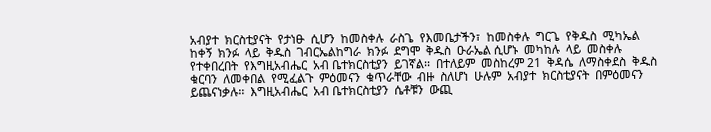አብያተ  ክርስቲያናት  የታነፁ  ሲሆን  ከመስቀሉ  ራስጌ  የእመቤታችን፣  ከመስቀሉ  ግርጌ  የቅዱስ  ሚካኤል  ከቀኝ  ክንፉ  ላይ  ቅዱስ  ገብርኤልከግራ  ክንፉ  ደግሞ  ቅዱስ  ዑራኤል ሲሆኑ  መካከሉ  ላይ  መስቀሉ  የተቀበረበት  የእግዚአብሔር  አብ ቤተክርስቲያን  ይገኛል፡፡  በተለይም  መስከረም 21  ቅዳሴ  ለማስቀደስ  ቅዱስ  ቁርባን  ለመቀበል  የሚፈልጉ  ምዕመናን  ቁጥራቸው  ብዙ  ስለሆነ  ሁሉም  አብያተ  ክርስቲያናት  በምዕመናን ይጨናነቃሉ፡፡  እግዚአብሔር  አብ ቤተክርስቲያን  ሴቶቹን  ውጪ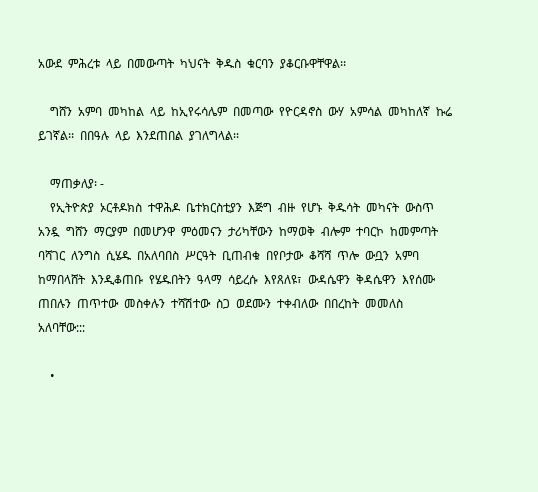አውደ  ምሕረቱ  ላይ  በመውጣት  ካህናት  ቅዱስ  ቁርባን  ያቆርቡዋቸዋል፡፡

    ግሸን  አምባ  መካከል  ላይ  ከኢየሩሳሌም  በመጣው  የዮርዳኖስ  ውሃ  አምሳል  መካከለኛ  ኩሬ  ይገኛል፡፡  በበዓሉ  ላይ  እንደጠበል  ያገለግላል፡፡

    ማጠቃለያ፡ -
    የኢትዮጵያ  ኦርቶዶክስ  ተዋሕዶ  ቤተክርስቲያን  እጅግ  ብዙ  የሆኑ  ቅዱሳት  መካናት  ውስጥ  አንዷ  ግሸን  ማርያም  በመሆንዋ  ምዕመናን  ታሪካቸውን  ከማወቅ  ብሎም  ተባርኮ  ከመምጣት  ባሻገር  ለንግስ  ሲሄዱ  በአለባበስ  ሥርዓት  ቢጠብቁ  በየቦታው  ቆሻሻ  ጥሎ  ውቧን  አምባ  ከማበላሸት  እንዲቆጠቡ  የሄዱበትን  ዓላማ  ሳይረሱ  እየጸለዩ፣  ውዳሴዋን  ቅዳሴዋን  እየሰሙ  ጠበሉን  ጠጥተው  መስቀሉን  ተሻሽተው  ስጋ  ወደሙን  ተቀብለው  በበረከት  መመለስ  አለባቸው:::

    •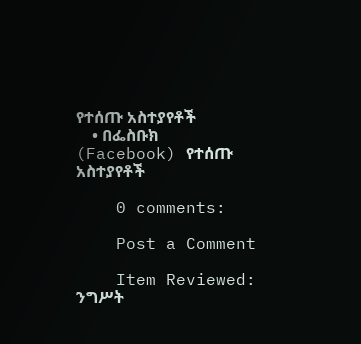የተሰጡ አስተያየቶች
    • በፌስቡክ (Facebook) የተሰጡ አስተያየቶች

    0 comments:

    Post a Comment

    Item Reviewed: ንግሥት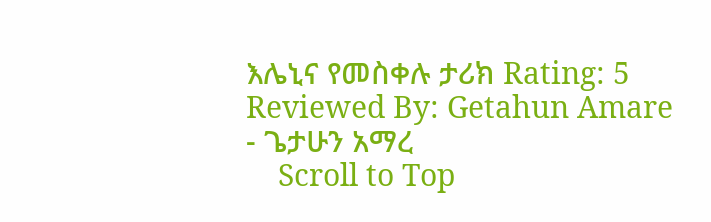እሌኒና የመስቀሉ ታሪክ Rating: 5 Reviewed By: Getahun Amare - ጌታሁን አማረ
    Scroll to Top